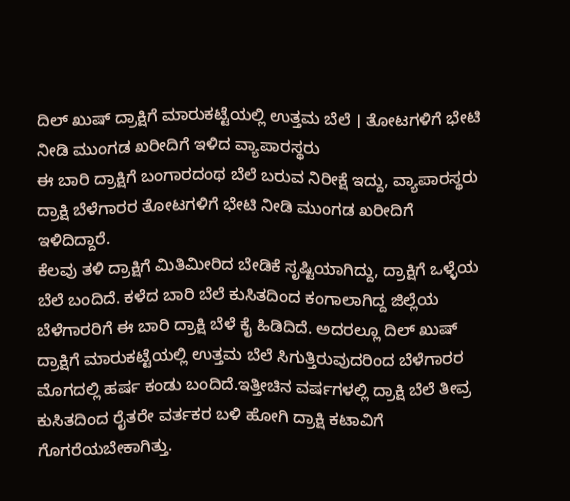ದಿಲ್ ಖುಷ್ ದ್ರಾಕ್ಷಿಗೆ ಮಾರುಕಟ್ಟೆಯಲ್ಲಿ ಉತ್ತಮ ಬೆಲೆ । ತೋಟಗಳಿಗೆ ಭೇಟಿ ನೀಡಿ ಮುಂಗಡ ಖರೀದಿಗೆ ಇಳಿದ ವ್ಯಾಪಾರಸ್ಥರು
ಈ ಬಾರಿ ದ್ರಾಕ್ಷಿಗೆ ಬಂಗಾರದಂಥ ಬೆಲೆ ಬರುವ ನಿರೀಕ್ಷೆ ಇದ್ದು, ವ್ಯಾಪಾರಸ್ಥರು ದ್ರಾಕ್ಷಿ ಬೆಳೆಗಾರರ ತೋಟಗಳಿಗೆ ಭೇಟಿ ನೀಡಿ ಮುಂಗಡ ಖರೀದಿಗೆ ಇಳಿದಿದ್ದಾರೆ.
ಕೆಲವು ತಳಿ ದ್ರಾಕ್ಷಿಗೆ ಮಿತಿಮೀರಿದ ಬೇಡಿಕೆ ಸೃಷ್ಟಿಯಾಗಿದ್ದು, ದ್ರಾಕ್ಷಿಗೆ ಒಳ್ಳೆಯ ಬೆಲೆ ಬಂದಿದೆ. ಕಳೆದ ಬಾರಿ ಬೆಲೆ ಕುಸಿತದಿಂದ ಕಂಗಾಲಾಗಿದ್ದ ಜಿಲ್ಲೆಯ ಬೆಳೆಗಾರರಿಗೆ ಈ ಬಾರಿ ದ್ರಾಕ್ಷಿ ಬೆಳೆ ಕೈ ಹಿಡಿದಿದೆ. ಅದರಲ್ಲೂ ದಿಲ್ ಖುಷ್ ದ್ರಾಕ್ಷಿಗೆ ಮಾರುಕಟ್ಟೆಯಲ್ಲಿ ಉತ್ತಮ ಬೆಲೆ ಸಿಗುತ್ತಿರುವುದರಿಂದ ಬೆಳೆಗಾರರ ಮೊಗದಲ್ಲಿ ಹರ್ಷ ಕಂಡು ಬಂದಿದೆ.ಇತ್ತೀಚಿನ ವರ್ಷಗಳಲ್ಲಿ ದ್ರಾಕ್ಷಿ ಬೆಲೆ ತೀವ್ರ ಕುಸಿತದಿಂದ ರೈತರೇ ವರ್ತಕರ ಬಳಿ ಹೋಗಿ ದ್ರಾಕ್ಷಿ ಕಟಾವಿಗೆ ಗೊಗರೆಯಬೇಕಾಗಿತ್ತು.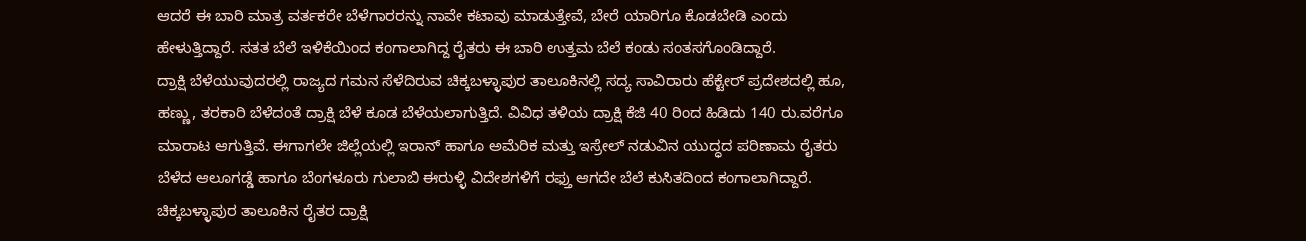ಆದರೆ ಈ ಬಾರಿ ಮಾತ್ರ ವರ್ತಕರೇ ಬೆಳೆಗಾರರನ್ನು ನಾವೇ ಕಟಾವು ಮಾಡುತ್ತೇವೆ, ಬೇರೆ ಯಾರಿಗೂ ಕೊಡಬೇಡಿ ಎಂದು ಹೇಳುತ್ತಿದ್ದಾರೆ. ಸತತ ಬೆಲೆ ಇಳಿಕೆಯಿಂದ ಕಂಗಾಲಾಗಿದ್ದ ರೈತರು ಈ ಬಾರಿ ಉತ್ತಮ ಬೆಲೆ ಕಂಡು ಸಂತಸಗೊಂಡಿದ್ದಾರೆ.
ದ್ರಾಕ್ಷಿ ಬೆಳೆಯುವುದರಲ್ಲಿ ರಾಜ್ಯದ ಗಮನ ಸೆಳೆದಿರುವ ಚಿಕ್ಕಬಳ್ಳಾಪುರ ತಾಲೂಕಿನಲ್ಲಿ ಸದ್ಯ ಸಾವಿರಾರು ಹೆಕ್ಟೇರ್ ಪ್ರದೇಶದಲ್ಲಿ ಹೂ, ಹಣ್ಣು, ತರಕಾರಿ ಬೆಳೆದಂತೆ ದ್ರಾಕ್ಷಿ ಬೆಳೆ ಕೂಡ ಬೆಳೆಯಲಾಗುತ್ತಿದೆ. ವಿವಿಧ ತಳಿಯ ದ್ರಾಕ್ಷಿ ಕೆಜಿ 40 ರಿಂದ ಹಿಡಿದು 140 ರು.ವರೆಗೂ ಮಾರಾಟ ಆಗುತ್ತಿವೆ. ಈಗಾಗಲೇ ಜಿಲ್ಲೆಯಲ್ಲಿ ಇರಾನ್ ಹಾಗೂ ಅಮೆರಿಕ ಮತ್ತು ಇಸ್ರೇಲ್ ನಡುವಿನ ಯುದ್ಧದ ಪರಿಣಾಮ ರೈತರು ಬೆಳೆದ ಆಲೂಗಡ್ಡೆ ಹಾಗೂ ಬೆಂಗಳೂರು ಗುಲಾಬಿ ಈರುಳ್ಳಿ ವಿದೇಶಗಳಿಗೆ ರಫ್ತು ಆಗದೇ ಬೆಲೆ ಕುಸಿತದಿಂದ ಕಂಗಾಲಾಗಿದ್ದಾರೆ.
ಚಿಕ್ಕಬಳ್ಳಾಪುರ ತಾಲೂಕಿನ ರೈತರ ದ್ರಾಕ್ಷಿ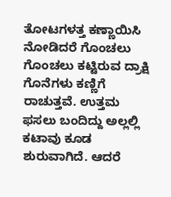ತೋಟಗಳತ್ತ ಕಣ್ಣಾಯಿಸಿ ನೋಡಿದರೆ ಗೊಂಚಲು ಗೊಂಚಲು ಕಟ್ಟಿರುವ ದ್ರಾಕ್ಷಿ ಗೊನೆಗಳು ಕಣ್ಣಿಗೆ ರಾಚುತ್ತವೆ. ಉತ್ತಮ ಫಸಲು ಬಂದಿದ್ದು ಅಲ್ಲಲ್ಲಿ ಕಟಾವು ಕೂಡ ಶುರುವಾಗಿದೆ. ಆದರೆ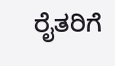ರೈತರಿಗೆ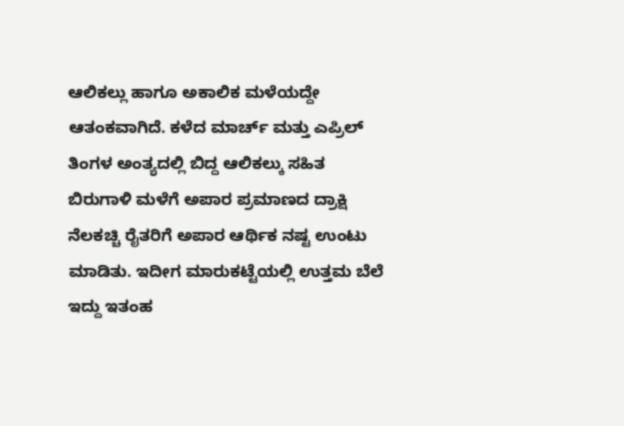ಆಲಿಕಲ್ಲು ಹಾಗೂ ಅಕಾಲಿಕ ಮಳೆಯದ್ದೇ ಆತಂಕವಾಗಿದೆ. ಕಳೆದ ಮಾರ್ಚ್ ಮತ್ತು ಎಪ್ರಿಲ್ ತಿಂಗಳ ಅಂತ್ಯದಲ್ಲಿ ಬಿದ್ದ ಆಲಿಕಲ್ಕು ಸಹಿತ ಬಿರುಗಾಳಿ ಮಳೆಗೆ ಅಪಾರ ಪ್ರಮಾಣದ ದ್ರಾಕ್ಷಿ ನೆಲಕಚ್ಚಿ ರೈತರಿಗೆ ಅಪಾರ ಆರ್ಥಿಕ ನಷ್ಟ ಉಂಟು ಮಾಡಿತು. ಇದೀಗ ಮಾರುಕಟ್ಟೆಯಲ್ಲಿ ಉತ್ತಮ ಬೆಲೆ ಇದ್ದು ಇತಂಹ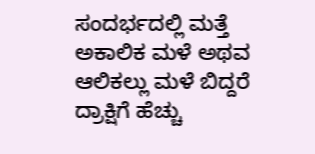ಸಂದರ್ಭದಲ್ಲಿ ಮತ್ತೆ ಅಕಾಲಿಕ ಮಳೆ ಅಥವ ಆಲಿಕಲ್ಲು ಮಳೆ ಬಿದ್ದರೆ ದ್ರಾಕ್ಷಿಗೆ ಹೆಚ್ಚು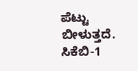ಪೆಟ್ಟು ಬೀಳುತ್ತದೆ.
ಸಿಕೆಬಿ-1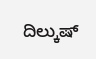ದಿಲ್ಕುಷ್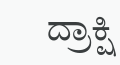ದ್ರಾಕ್ಷಿ